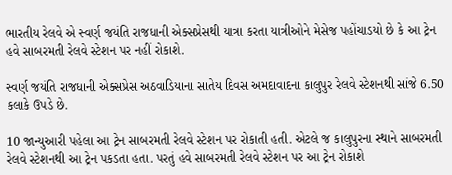ભારતીય રેલવે એ સ્વર્ણ જયંતિ રાજધાની એક્સપ્રેસથી યાત્રા કરતા યાત્રીઓને મેસેજ પહોંચાડયો છે કે આ ટ્રેન હવે સાબરમતી રેલવે સ્ટેશન પર નહીં રોકાશે.

સ્વર્ણ જયંતિ રાજધાની એક્સપ્રેસ અઠવાડિયાના સાતેય દિવસ અમદાવાદના કાલુપુર રેલવે સ્ટેશનથી સાંજે 6.50 કલાકે ઉપડે છે.

10 જાન્યુઆરી પહેલા આ ટ્રેન સાબરમતી રેલવે સ્ટેશન પર રોકાતી હતી. એટલે જ કાલુપુરના સ્થાને સાબરમતી રેલવે સ્ટેશનથી આ ટ્રેન પકડતા હતા. પરતું હવે સાબરમતી રેલવે સ્ટેશન પર આ ટ્રેન રોકાશે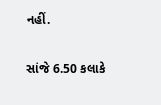નહીં.

સાંજે 6.50 કલાકે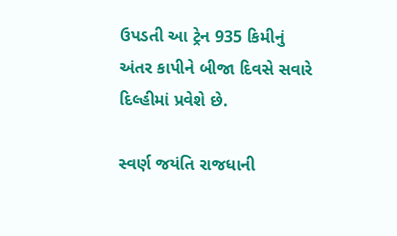ઉપડતી આ ટ્રેન 935 કિમીનું અંતર કાપીને બીજા દિવસે સવારે દિલ્હીમાં પ્રવેશે છે.

સ્વર્ણ જયંતિ રાજધાની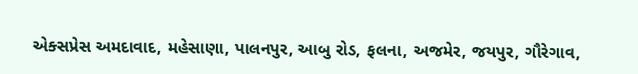એક્સપ્રેસ અમદાવાદ, મહેસાણા, પાલનપુર, આબુ રોડ, ફલના, અજમેર, જયપુર, ગૌરેગાવ,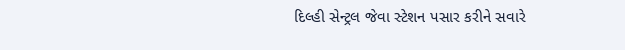દિલ્હી સેન્ટ્રલ જેવા સ્ટેશન પસાર કરીને સવારે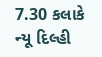7.30 કલાકે ન્યૂ દિલ્હી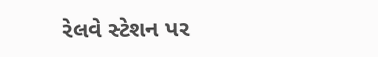રેલવે સ્ટેશન પર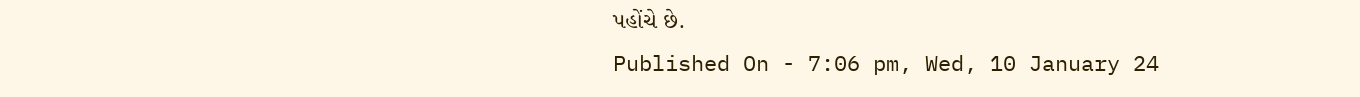પહોંચે છે.
Published On - 7:06 pm, Wed, 10 January 24